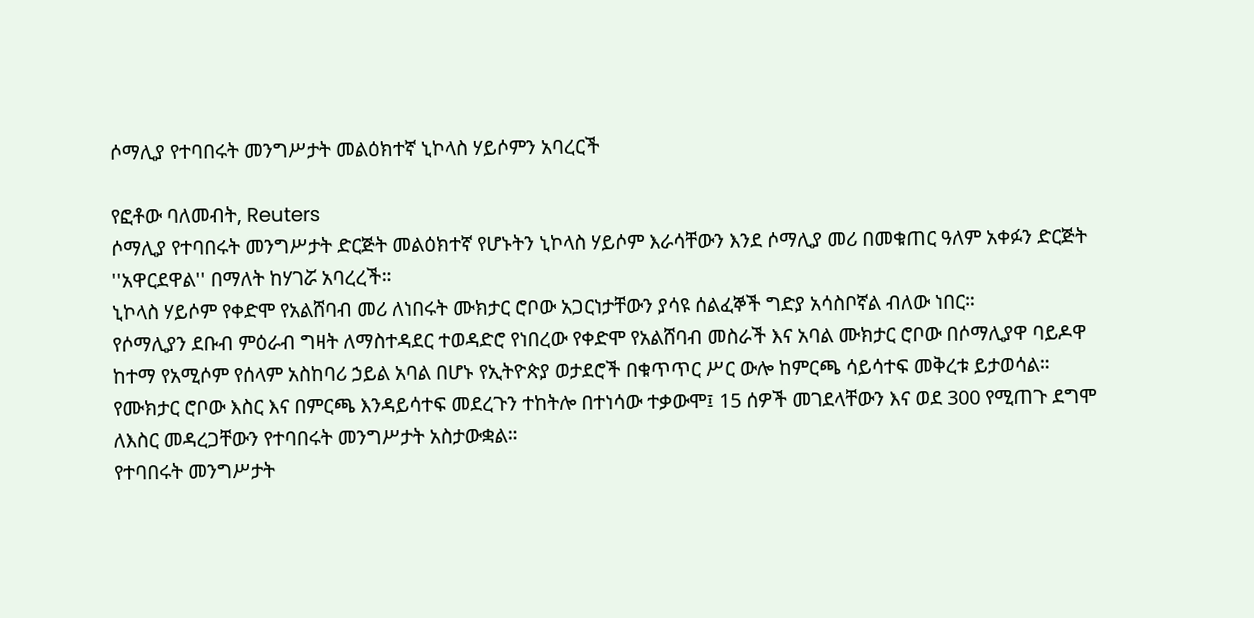ሶማሊያ የተባበሩት መንግሥታት መልዕክተኛ ኒኮላስ ሃይሶምን አባረርች

የፎቶው ባለመብት, Reuters
ሶማሊያ የተባበሩት መንግሥታት ድርጅት መልዕክተኛ የሆኑትን ኒኮላስ ሃይሶም እራሳቸውን እንደ ሶማሊያ መሪ በመቁጠር ዓለም አቀፉን ድርጅት ''አዋርደዋል'' በማለት ከሃገሯ አባረረች።
ኒኮላስ ሃይሶም የቀድሞ የአልሸባብ መሪ ለነበሩት ሙክታር ሮቦው አጋርነታቸውን ያሳዩ ሰልፈኞች ግድያ አሳስቦኛል ብለው ነበር።
የሶማሊያን ደቡብ ምዕራብ ግዛት ለማስተዳደር ተወዳድሮ የነበረው የቀድሞ የአልሸባብ መስራች እና አባል ሙክታር ሮቦው በሶማሊያዋ ባይዶዋ ከተማ የአሚሶም የሰላም አስከባሪ ኃይል አባል በሆኑ የኢትዮጵያ ወታደሮች በቁጥጥር ሥር ውሎ ከምርጫ ሳይሳተፍ መቅረቱ ይታወሳል።
የሙክታር ሮቦው እስር እና በምርጫ እንዳይሳተፍ መደረጉን ተከትሎ በተነሳው ተቃውሞ፤ 15 ሰዎች መገደላቸውን እና ወደ 300 የሚጠጉ ደግሞ ለእስር መዳረጋቸውን የተባበሩት መንግሥታት አስታውቋል።
የተባበሩት መንግሥታት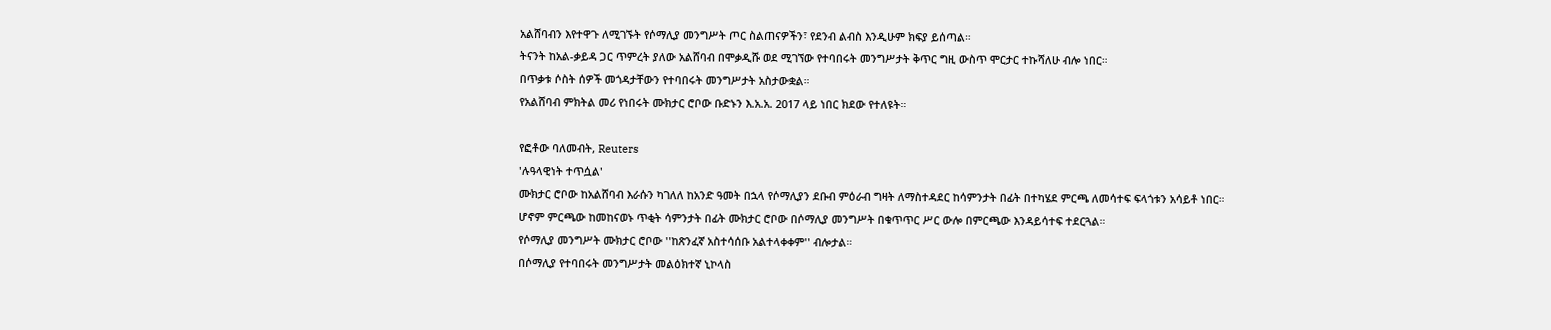አልሸባብን እየተዋጉ ለሚገኙት የሶማሊያ መንግሥት ጦር ስልጠናዎችን፣ የደንብ ልብስ እንዲሁም ክፍያ ይሰጣል።
ትናንት ከአል-ቃይዳ ጋር ጥምረት ያለው አልሸባብ በሞቃዲሹ ወደ ሚገኘው የተባበሩት መንግሥታት ቅጥር ግዚ ውስጥ ሞርታር ተኩሻለሁ ብሎ ነበር።
በጥቃቱ ሶስት ሰዎች መጎዳታቸውን የተባበሩት መንግሥታት አስታውቋል።
የአልሸባብ ምክትል መሪ የነበሩት ሙክታር ሮቦው ቡድኑን እ.አ.አ. 2017 ላይ ነበር ክደው የተለዩት።

የፎቶው ባለመብት, Reuters
'ሉዓላዊነት ተጥሷል'
ሙክታር ሮቦው ከአልሸባብ እራሱን ካገለለ ከአንድ ዓመት በኋላ የሶማሊያን ደቡብ ምዕራብ ግዛት ለማስተዳደር ከሳምንታት በፊት በተካሄደ ምርጫ ለመሳተፍ ፍላጎቱን አሳይቶ ነበር።
ሆኖም ምርጫው ከመከናወኑ ጥቂት ሳምንታት በፊት ሙክታር ሮቦው በሶማሊያ መንግሥት በቁጥጥር ሥር ውሎ በምርጫው እንዳይሳተፍ ተደርጓል።
የሶማሊያ መንግሥት ሙክታር ሮቦው ''ከጽንፈኛ አስተሳሰቡ አልተላቀቀም'' ብሎታል።
በሶማሊያ የተባበሩት መንግሥታት መልዕክተኛ ኒኮላስ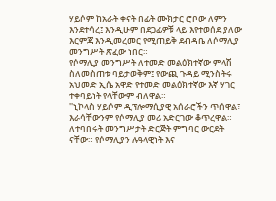ሃይሶም ከአራት ቀናት በፊት ሙክታር ሮቦው ለምን እንደተሳረ፤ እንዲሁም በደጋፊዎቹ ላይ እየተወሰደ ያለው እርምጃ እንዲመረመር የሚጠይቅ ደብዳቤ ለሶማሊያ መንግሥት ጽፈው ነበር።
የሶማሊያ መንግሥት ለተመድ መልዕክተኛው ምላሽ ስለመስጠቱ ባይታወቅም፤ የውጪ ጉዳይ ሚንስትሩ አህመድ ኢሴ አዋድ የተመድ መልዕክተኛው እኛ ሃገር ተቀባይነት የላቸውም ብለዋል።
''ኒኮላስ ሃይሶም ዲፕሎማሲያዊ አሰራሮችን ጥሰዋል፣ እራሳቸውንም የሶማሊያ መሪ አድርገው ቆጥረዋል። ለተባበሩት መንግሥታት ድርጅት ምግባር ውርደት ናቸው። የሶማሊያን ሉዓላዊነት እና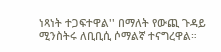ነጻነት ተጋፍተዋል'' በማለት የውጪ ጉዳይ ሚንስትሩ ለቢቢሲ ሶማልኛ ተናግረዋል።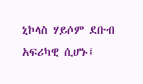ኒኮላስ ሃይሶም ደቡብ አፍሪካዊ ሲሆኑ፤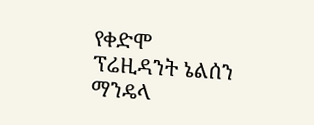የቀድሞ ፕሬዚዳንት ኔልሰን ማንዴላ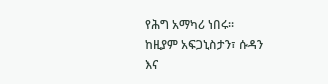የሕግ አማካሪ ነበሩ።
ከዚያም አፍጋኒስታን፣ ሱዳን እና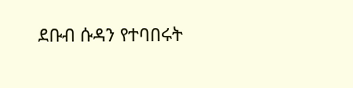ደቡብ ሱዳን የተባበሩት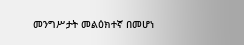መንግሥታት መልዕክተኛ በመሆነ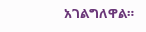አገልግለዋል።